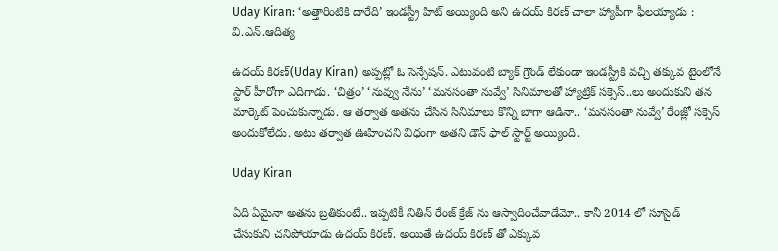Uday Kiran: ‘అత్తారింటికి దారేది’ ఇండస్ట్రీ హిట్ అయ్యింది అని ఉదయ్ కిరణ్ చాలా హ్యాపీగా ఫీలయ్యాడు : వి.ఎన్.ఆదిత్య

ఉదయ్ కిరణ్(Uday Kiran) అప్పట్లో ఓ సెన్సేషన్. ఎటువంటి బ్యాక్ గ్రౌండ్ లేకుండా ఇండస్ట్రీకి వచ్చి తక్కువ టైంలోనే స్టార్ హీరోగా ఎదిగాడు. ‘చిత్రం’ ‘నువ్వు నేను’ ‘మనసంతా నువ్వే’ సినిమాలతో హ్యాట్రిక్ సక్సెస్..లు అందుకుని తన మార్కెట్ పెంచుకున్నాడు. ఆ తర్వాత అతను చేసిన సినిమాలు కొన్ని బాగా ఆడినా.. ‘మనసంతా నువ్వే’ రేంజ్లో సక్సెస్ అందుకోలేదు. అటు తర్వాత ఊహించని విధంగా అతని డౌన్ ఫాల్ స్టార్ట్ అయ్యింది.

Uday Kiran

ఏది ఏమైనా అతను బ్రతికుంటే.. ఇప్పటికీ నితిన్ రేంజ్ క్రేజ్ ను ఆస్వాదించేవాడేమో.. కానీ 2014 లో సూసైడ్ చేసుకుని చనిపోయాడు ఉదయ్ కిరణ్. అయితే ఉదయ్ కిరణ్ తో ఎక్కువ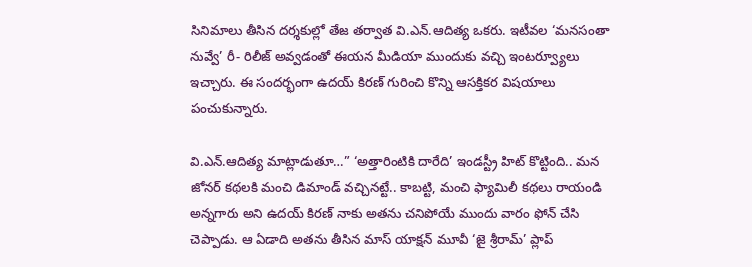సినిమాలు తీసిన దర్శకుల్లో తేజ తర్వాత వి.ఎన్.ఆదిత్య ఒకరు. ఇటీవల ‘మనసంతా నువ్వే’ రీ- రిలీజ్ అవ్వడంతో ఈయన మీడియా ముందుకు వచ్చి ఇంటర్వ్యూలు ఇచ్చారు. ఈ సందర్భంగా ఉదయ్ కిరణ్ గురించి కొన్ని ఆసక్తికర విషయాలు పంచుకున్నారు.

వి.ఎన్.ఆదిత్య మాట్లాడుతూ…” ‘అత్తారింటికి దారేది’ ఇండస్ట్రీ హిట్ కొట్టింది.. మన జోనర్ కథలకి మంచి డిమాండ్ వచ్చినట్టే.. కాబట్టి, మంచి ఫ్యామిలీ కథలు రాయండి అన్నగారు అని ఉదయ్ కిరణ్ నాకు అతను చనిపోయే ముందు వారం ఫోన్ చేసి చెప్పాడు. ఆ ఏడాది అతను తీసిన మాస్ యాక్షన్ మూవీ ‘జై శ్రీరామ్’ ప్లాప్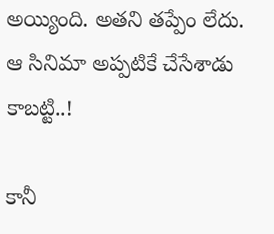అయ్యింది. అతని తప్పేం లేదు. ఆ సినిమా అప్పటికే చేసేశాడు కాబట్టి..!

కానీ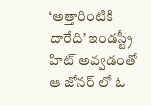‘అత్తారింటికి దారేది’ ఇండస్ట్రీ హిట్ అవ్వడంతో ఆ జోనర్ లో ఓ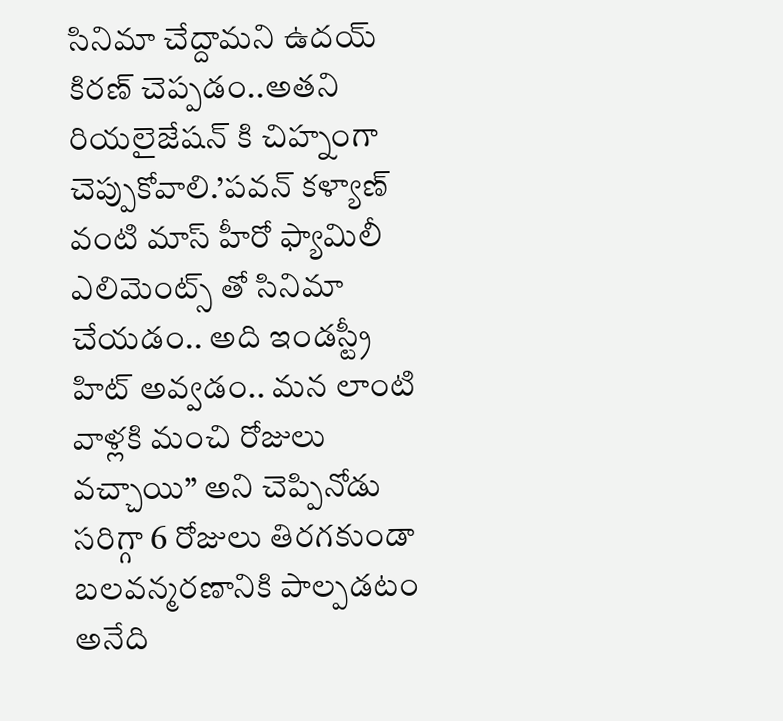సినిమా చేద్దామని ఉదయ్ కిరణ్ చెప్పడం..అతని రియలైజేషన్ కి చిహ్నంగా చెప్పుకోవాలి.’పవన్ కళ్యాణ్ వంటి మాస్ హీరో ఫ్యామిలీ ఎలిమెంట్స్ తో సినిమా చేయడం.. అది ఇండస్ట్రీ హిట్ అవ్వడం.. మన లాంటి వాళ్లకి మంచి రోజులు వచ్చాయి” అని చెప్పినోడు సరిగ్గా 6 రోజులు తిరగకుండా బలవన్మరణానికి పాల్పడటం అనేది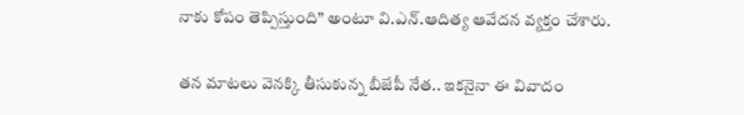నాకు కోపం తెప్పిస్తుంది” అంటూ వి.ఎన్.ఆదిత్య ఆవేదన వ్యక్తం చేశారు.

తన మాటలు వెనక్కి తీసుకున్న బీజేపీ నేత.. ఇకనైనా ఈ వివాదం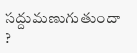సద్దుమణుగుతుందా ?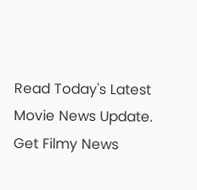Read Today's Latest Movie News Update. Get Filmy News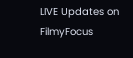LIVE Updates on FilmyFocus